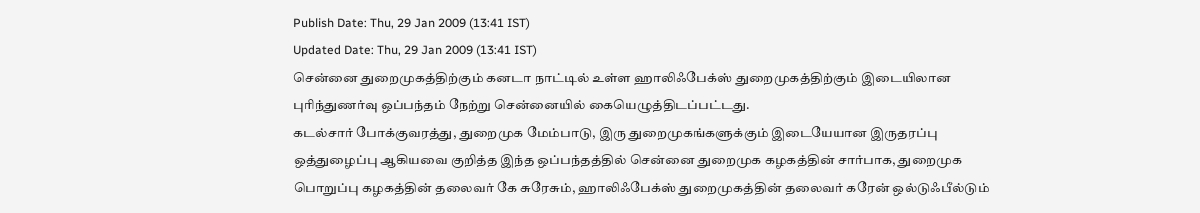Publish Date: Thu, 29 Jan 2009 (13:41 IST)
Updated Date: Thu, 29 Jan 2009 (13:41 IST)
சென்னை துறைமுகத்திற்கும் கனடா நாட்டில் உள்ள ஹாலிஃபேக்ஸ் துறைமுகத்திற்கும் இடையிலான புரிந்துணர்வு ஒப்பந்தம் நேற்று சென்னையில் கையெழுத்திடப்பட்டது.
கடல்சார் போக்குவரத்து, துறைமுக மேம்பாடு, இரு துறைமுகங்களுக்கும் இடையேயான இருதரப்பு ஒத்துழைப்பு ஆகியவை குறித்த இந்த ஒப்பந்தத்தில் சென்னை துறைமுக கழகத்தின் சார்பாக, துறைமுக பொறுப்பு கழகத்தின் தலைவர் கே சுரேசும், ஹாலிஃபேக்ஸ் துறைமுகத்தின் தலைவர் கரேன் ஒல்டுஃபீல்டும்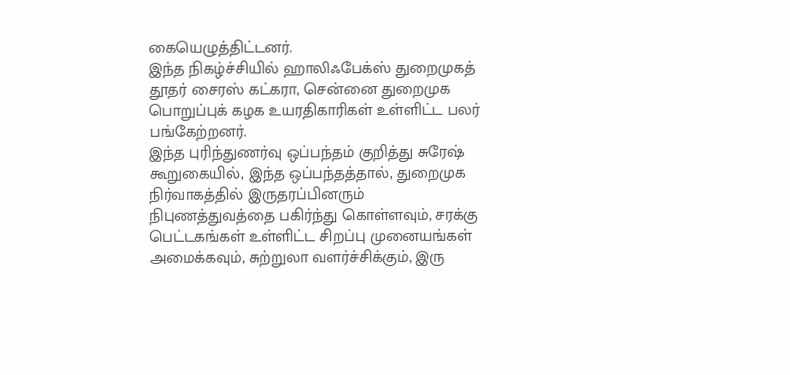கையெழுத்திட்டனர்.
இந்த நிகழ்ச்சியில் ஹாலிஃபேக்ஸ் துறைமுகத் தூதர் சைரஸ் கட்கரா, சென்னை துறைமுக பொறுப்புக் கழக உயரதிகாரிகள் உள்ளிட்ட பலர் பங்கேற்றனர்.
இந்த புரிந்துணர்வு ஒப்பந்தம் குறித்து சுரேஷ் கூறுகையில், இந்த ஒப்பந்தத்தால், துறைமுக நிர்வாகத்தில் இருதரப்பினரும் நிபுணத்துவத்தை பகிர்ந்து கொள்ளவும், சரக்கு பெட்டகங்கள் உள்ளிட்ட சிறப்பு முனையங்கள் அமைக்கவும், சுற்றுலா வளர்ச்சிக்கும், இரு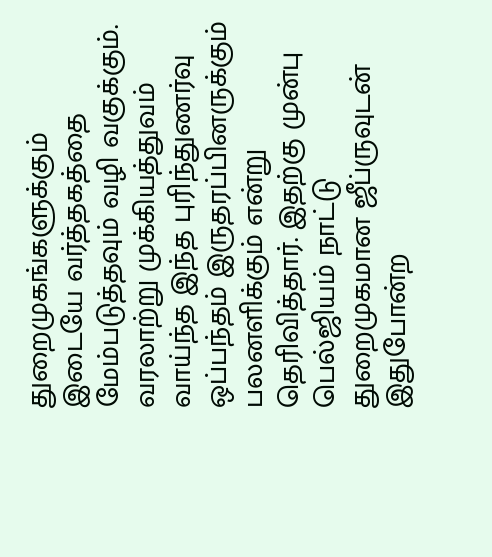துறைமுகங்களுக்கும் இடையே வர்த்தகத்தை மேம்படுத்தவும் வழி வகுக்கும். வரலாற்று முக்கியத்துவம் வாய்ந்த இந்த புரிந்துணர்வு ஒப்பந்தம் இருதரப்பினருக்கும் பலனளிக்கும் என்று தெரிவித்தார். இதற்கு முன்பு பெல்ஜியம் நாட்டு துறைமுகமான ஜீப்ருவுடன் இதுபோன்ற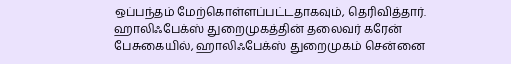ஒப்பந்தம் மேற்கொள்ளப்பட்டதாகவும், தெரிவித்தார்.
ஹாலிஃபேக்ஸ் துறைமுகத்தின் தலைவர் கரேன் பேசுகையில், ஹாலிஃபேக்ஸ் துறைமுகம் சென்னை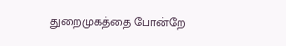துறைமுகத்தை போன்றே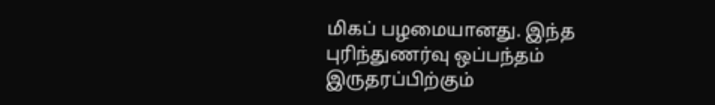மிகப் பழமையானது. இந்த புரிந்துணர்வு ஒப்பந்தம் இருதரப்பிற்கும்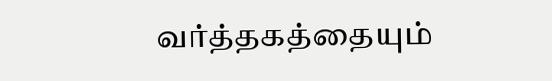வர்த்தகத்தையும்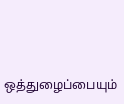ஒத்துழைப்பையும்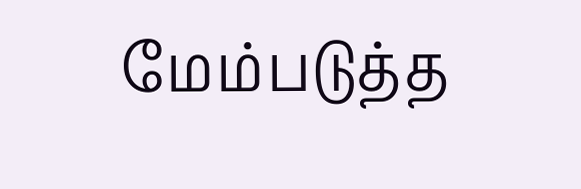மேம்படுத்த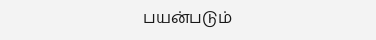பயன்படும்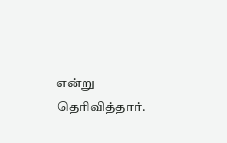என்று தெரிவித்தார்.